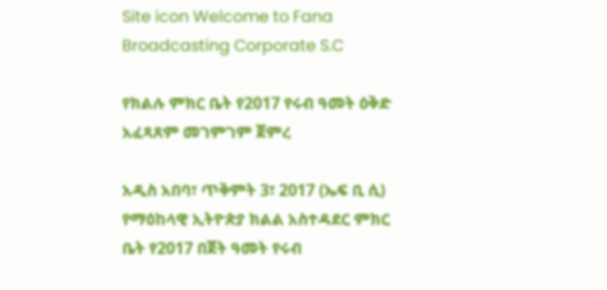Site icon Welcome to Fana Broadcasting Corporate S.C

የክልሉ ምክር ቤት የ2017 የሩብ ዓመት ዕቅድ አፈጻጸም መገምገም ጀምረ

አዲስ አበባ፣ ጥቅምት 3፣ 2017 (ኤፍ ቢ ሲ) የማዕከላዊ ኢትዮጵያ ክልል አስተዳደር ምክር ቤት የ2017 በጀት ዓመት የሩብ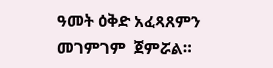ዓመት ዕቅድ አፈጻጸምን መገምገም  ጀምሯል።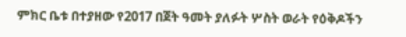ምክር ቤቱ በተያዘው የ2017 በጀት ዓመት ያለፉት ሦስት ወራት የዕቅዶችን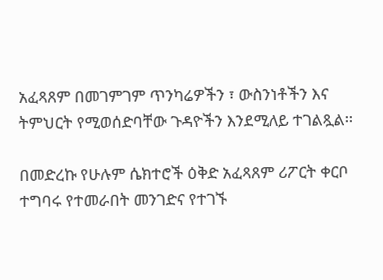አፈጻጸም በመገምገም ጥንካሬዎችን ፣ ውስንነቶችን እና ትምህርት የሚወሰድባቸው ጉዳዮችን እንደሚለይ ተገልጿል፡፡

በመድረኩ የሁሉም ሴክተሮች ዕቅድ አፈጻጸም ሪፖርት ቀርቦ ተግባሩ የተመራበት መንገድና የተገኙ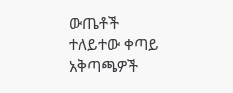ውጤቶች ተለይተው ቀጣይ አቅጣጫዎች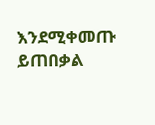እንደሚቀመጡ ይጠበቃል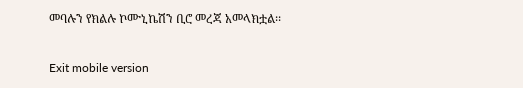መባሉን የክልሉ ኮሙኒኬሽን ቢሮ መረጃ አመላክቷል፡፡

Exit mobile version